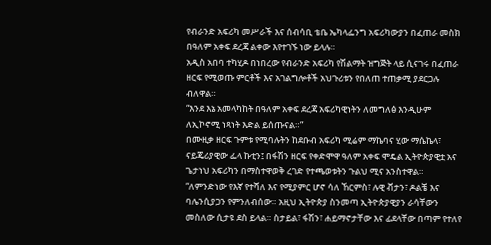የብራንድ አፍሪካ መሥራች እና ሰብሳቢ ቴቤ ኤካላፌንግ አፍሪካውያን በፈጠራ መስክ በዓለም አቀፍ ደረጃ ልቀው እየተገኙ ነው ይላሉ።
አዲስ አበባ ተካሂዶ በነበረው የብራንድ አፍሪካ የሽልማት ዝግጅት ላይ ሲናገሩ በፈጠራ ዘርፍ የሚወጡ ምርቶች እና አገልግሎቶች አህጉሪቱን የበለጠ ተጠቃሚ ያደርጋሉ ብለዋል።
“እንደ እኔ አመላካከት በዓለም አቀፍ ደረጃ አፍሪካዊነትን ለመግለፅ እንዲሁም ለኢኮኖሚ ነጻነት እድል ይሰጡናል።”
በሙዚቃ ዘርፍ ጉምቱ የሚባሉትን ከደቡብ አፍሪካ ሚሬም ማኬባና ሂው ማሴኬላ፣ ናይጄሪያዊው ፌላ ኩቲን፤ በፋሽን ዘርፍ የቀድሞዋ ዓለም አቀፍ ሞዴል ኢትዮጵያዊቷ አና ጌታነህ አፍሪካን በማስተዋወቅ ረገድ የተጫወቱትን ጉልህ ሚና አንስተዋል።
“ለምንድነው የእኛ የተሻለ እና የሚያምር ሆኖ ሳለ ኸርምስ፣ ሉዊ ቭታን፣ ዶልቼ እና ባሌንሲያጋን የምንለብሰው። አዚህ ኢትዮጵያ ስንመጣ ኢትዮጵያዊያን ራሳቸውን መስለው ሲታዩ ደስ ይላል። ስታይል፣ ፋሽን፣ ሐይማኖታቸው እና ፊደላቸው በጣም የተለየ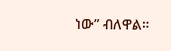ነው” ብለዋል።